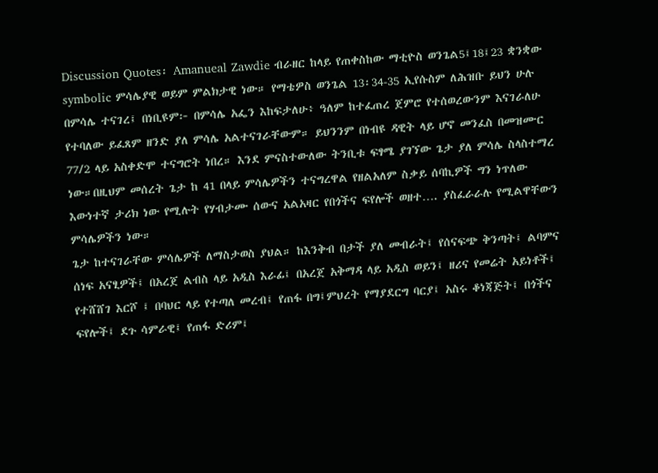Discussion Quotes፡ Amanueal Zawdie ብራዘር ከላይ የጠቀስከው ማቲዮስ ወንጌል5፤18፤23 ቋንቋው symbolic ምሳሌያዊ ወይም ምልክታዊ ነው። የማቴዎስ ወንጌል 13፡34-35 ኢየሱስም ለሕዝቡ ይህን ሁሉ በምሳሌ ተናገረ፤ በነቢዩም፦ በምሳሌ አፌን እከፍታለሁ፥ ዓለም ከተፈጠረ ጀምሮ የተሰወረውንም እናገራለሁ የተባለው ይፈጸም ዘንድ ያለ ምሳሌ አልተናገራቸውም። ይህንንም በነብዩ ዳዊት ላይ ሆኖ መንፈስ በመዝሙር 77/2 ላይ አስቀድሞ ተናግሮት ነበረ። እንደ ምናስተውለው ትንቢቱ ፍፃሜ ያገኘው ጌታ ያለ ምሳሌ ስላስተማረ ነው።በዚህም መሰረት ጌታ ከ 41 በላይ ምሳሌዎችን ተናግረዋል የዘልአለም ስቃይ ሰባኪዎች ግን ነጥለው እውነተኛ ታሪክ ነው የሚሉት የሃብታሙ ሰውና አልአዛር የበጎችና ፍየሎች ወዘተ…. ያስፈራራሉ የሚልዋቸውን ምሳሌዎችን ነው።
ጌታ ከተናገራቸው ምሳሌዎች ለማስታወስ ያህል። ከእንቅብ በታች ያለ መብራት፤ የሰናፍጭ ቅንጣት፤ ልባምና ሰነፍ አናፂዎች፤ በአረጀ ልብስ ላይ አዲስ እራፊ፤ በአረጀ አቅማዳ ላይ አዲስ ወይን፤ ዘሪና የመሬት አይነቶች፤ የተሸሸገ እርሾ ፤ በባህር ላይ የተጣለ መረብ፤ የጠፋ በግ፤ምህረት የማያደርግ ባርያ፤ አስሩ ቆነጃጅት፤ በጎችና ፍየሎች፤ ደጉ ሳምራዊ፤ የጠፋ ድሪም፤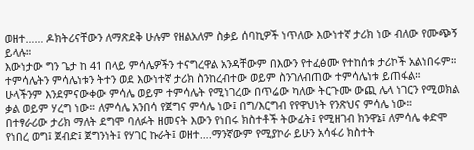ወዘተ…… ዶክትሪናቸውን ለማጽደቅ ሁሉም የዘልአለም ስቃይ ሰባኪዎች ነጥለው እውነተኛ ታሪክ ነው ብለው የሙጭኝ ይላሉ።
እውነታው ግን ጌታ ከ 41 በላይ ምሳሌዎችን ተናግረዋል አንዳቸውም በእውን የተፈፅሙ የተከሰቱ ታሪኮች አልነበሩም። ተምሳሌትን ምሳሌነቱን ትተን ወደ እውነተኛ ታሪክ ስንከረብተው ወይም ስንገለብጠው ተምሳሌነቱ ይጠፋል።
ሁላችንም እንደምናውቀው ምሳሌ ወይም ተምሳሌት የሚነገረው በጥሬው ካለው ትርጉሙ ውጪ ሌላ ነገርን የሚወክል ቃል ወይም ሃረግ ነው። ለምሳሌ አንበሳ የጀግና ምሳሌ ነው፤ በግ/እርግብ የየዋህነት የንጽህና ምሳሌ ነው።
በተፃራሪው ታሪክ ማለት ደግሞ ባለፉት ዘመናት እውን የነበሩ ክስተቶች ትውፊት፤ የሚዘገብ ክንዋኔ፤ ለምሳሌ ቀድሞ የነበረ ወግ፤ ጀብድ፤ ጀግንነት፤ የሃገር ኩራት፤ ወዘተ….ማንኛውም የሚያኮራ ይሁን አሳፋሪ ክስተት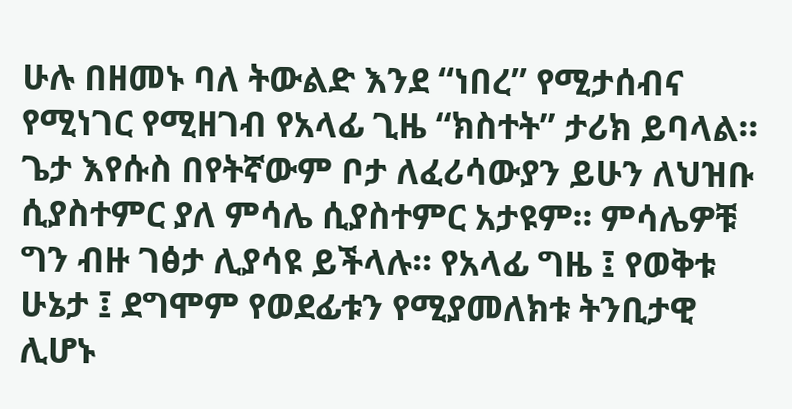ሁሉ በዘመኑ ባለ ትውልድ እንደ “ነበረ” የሚታሰብና የሚነገር የሚዘገብ የአላፊ ጊዜ “ክስተት” ታሪክ ይባላል።
ጌታ እየሱስ በየትኛውም ቦታ ለፈሪሳውያን ይሁን ለህዝቡ ሲያስተምር ያለ ምሳሌ ሲያስተምር አታዩም። ምሳሌዎቹ ግን ብዙ ገፅታ ሊያሳዩ ይችላሉ። የአላፊ ግዜ ፤ የወቅቱ ሁኔታ ፤ ደግሞም የወደፊቱን የሚያመለክቱ ትንቢታዊ ሊሆኑ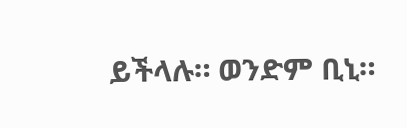ይችላሉ። ወንድም ቢኒ።